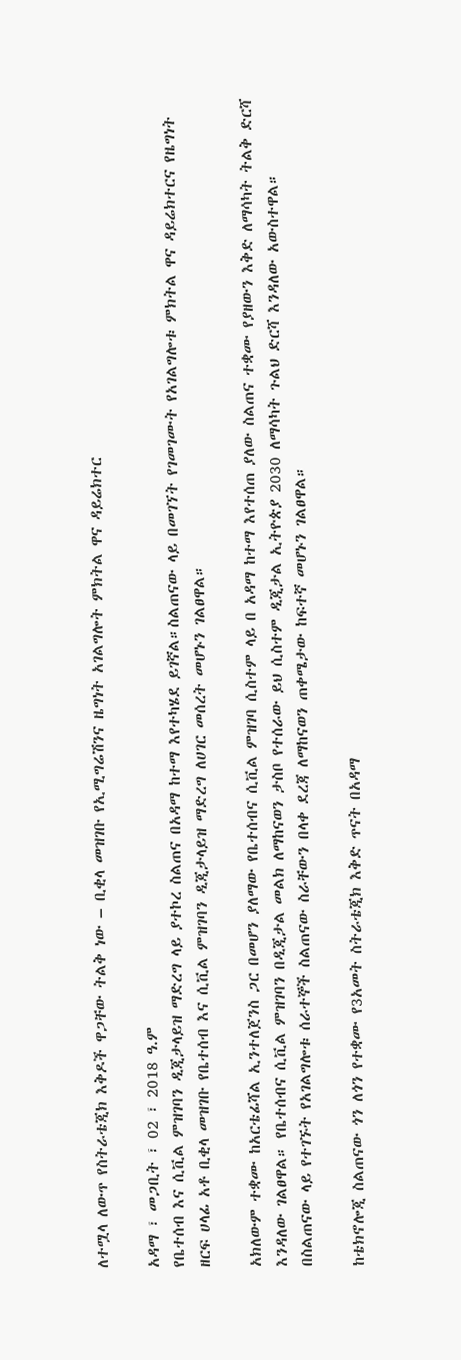ለተሟላ ለውጥ የስትራቴጂክ እቅዶች ዋጋቸው ትልቅ ነው – ቢቂላ መዝገቡ የኢሚግሬሽንና ዜግነት አገልግሎት ምክትል ዋና ዳይሬክተር

አዳማ ፣ መጋቢት ፣ 02 ፣ 2018 ዓ.ም
የቤተሰብ እና ሲቪል ምዝገባን ዲጂታላይዝ ማድረግ ላይ ያተኮረ ስልጠና በአዳማ ከተማ እየተካሄደ ይገኛል።ስልጠናው ላይ በመገኘት የገመገሙት የአገልግሎቱ ምክትል ዋና ዳይሬክተርና የዜግነት ዘርፍ ሀላፊ አቶ ቢቂላ መዝገቡ የቤተሰብ እና ሲቪል ምዝገባን ዲጂታላይዝ ማድረግ ለሀገር መሰረት መሆኑን ገልፀዋል።

አክለውም ተቋሙ ከአርቴፊሻል ኢንተለጀንስ ጋር በመሆን ያለማው የቤተሰብና ሲቪል ምዝገባ ሲስተም ላይ በ አዳማ ከተማ እየተሰጠ ያለው ስልጠና ተቋሙ የያዘውን እቅድ ለማሳካት ትልቅ ድርሻ እንዳለው ገልፀዋል። የቤተሰብና ሲቪል ምዝገባን በዲጂታል መልክ ለማከናወን ታስቦ የተሰራው ይህ ሲስተም ዲጂታል ኢትዮጵያ 2030 ለማሳካት ጉልህ ድርሻ እንዳለው አውስተዋል።
በስልጠናው ላይ የተገኙት የአገልግሎቱ ሰራተኞች ስልጠናው ስራቸውን በላቀ ደረጃ ለማከናወን ጠቀሜታው ከፍተኛ መሆኑን ገልፀዋል።

ከቴክኖሎጂ ስልጠናው ጎን ለጎን የተቋሙ የ3አመት ስትራቴጂክ እቅድ ጥናት በአዳማ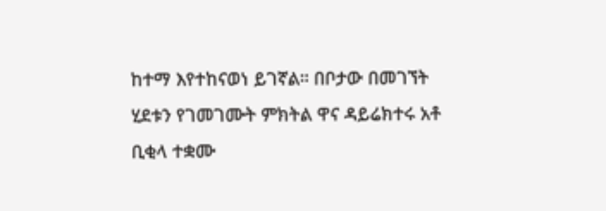ከተማ እየተከናወነ ይገኛል። በቦታው በመገኘት ሂደቱን የገመገሙት ምክትል ዋና ዳይሬክተሩ አቶ ቢቂላ ተቋሙ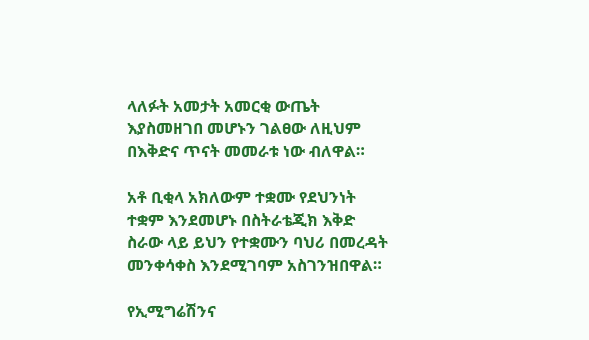ላለፉት አመታት አመርቂ ውጤት እያስመዘገበ መሆኑን ገልፀው ለዚህም በእቅድና ጥናት መመራቱ ነው ብለዋል።

አቶ ቢቂላ አክለውም ተቋሙ የደህንነት ተቋም እንደመሆኑ በስትራቴጂክ እቅድ ስራው ላይ ይህን የተቋሙን ባህሪ በመረዳት መንቀሳቀስ እንደሚገባም አስገንዝበዋል።

የኢሚግሬሽንና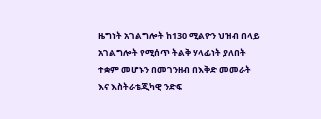ዜግነት አገልግሎት ከ130 ሚልዮን ህዝብ በላይ አገልግሎት የሚሰጥ ትልቅ ሃላፊነት ያለበት ተቋም መሆኑን በመገንዘብ በእቅድ መመራት እና እስትራቴጂካዊ ንድፍ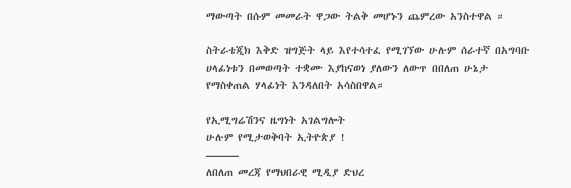ማውጣት በሱም መመራት ዋጋው ትልቅ መሆኑን ጨምረው አንስተዋል ።

ስትራቴጂክ እቅድ ዝግጅት ላይ እየተሳተፈ የሚገኘው ሁሉም ሰራተኛ በአግባቡ ሀላፊነቱን በመወጣት ተቋሙ እያከናወነ ያለውን ለውጥ በበለጠ ሁኔታ የማስቀጠል ሃላፊነት እንዳለበት አሳስበዋል።

የኢሚግሬሽንና ዜግነት አገልግሎት
ሁሉም የሚታወቅባት ኢትዮጵያ !
———
ለበለጠ መረጃ የማህበራዊ ሚዲያ ድህረ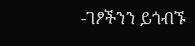-ገፆችንን ይጎብኙ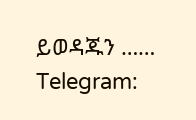ይወዳጁን ……
Telegram: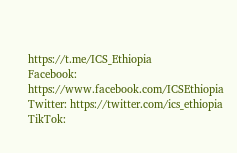https://t.me/ICS_Ethiopia
Facebook: https://www.facebook.com/ICSEthiopia
Twitter: https://twitter.com/ics_ethiopia
TikTok: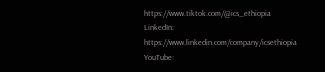https://www.tiktok.com/@ics_ethiopia
LinkedIn: https://www.linkedin.com/company/icsethiopia
YouTube: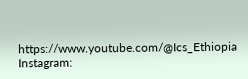https://www.youtube.com/@Ics_Ethiopia
Instagram: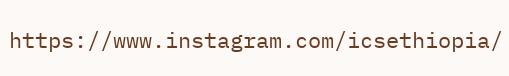https://www.instagram.com/icsethiopia/